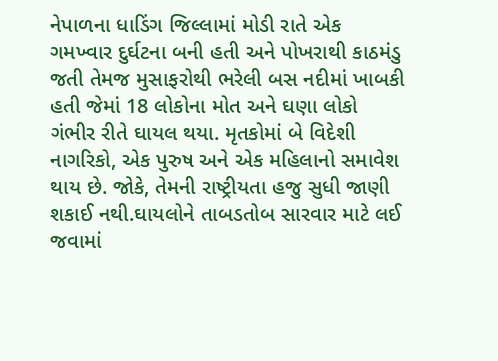નેપાળના ધાડિંગ જિલ્લામાં મોડી રાતે એક ગમખ્વાર દુર્ઘટના બની હતી અને પોખરાથી કાઠમંડુ જતી તેમજ મુસાફરોથી ભરેલી બસ નદીમાં ખાબકી હતી જેમાં 18 લોકોના મોત અને ઘણા લોકો ગંભીર રીતે ઘાયલ થયા. મૃતકોમાં બે વિદેશી નાગરિકો, એક પુરુષ અને એક મહિલાનો સમાવેશ થાય છે. જોકે, તેમની રાષ્ટ્રીયતા હજુ સુધી જાણી શકાઈ નથી.ઘાયલોને તાબડતોબ સારવાર માટે લઈ જવામાં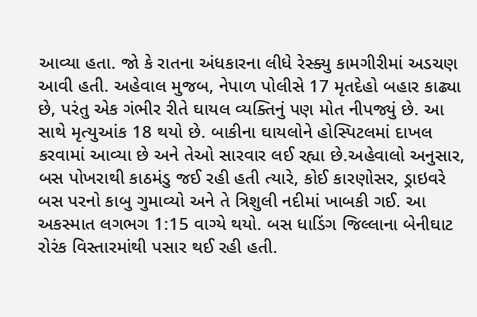આવ્યા હતા. જો કે રાતના અંધકારના લીધે રેસ્ક્યુ કામગીરીમાં અડચણ આવી હતી. અહેવાલ મુજબ, નેપાળ પોલીસે 17 મૃતદેહો બહાર કાઢ્યા છે, પરંતુ એક ગંભીર રીતે ઘાયલ વ્યક્તિનું પણ મોત નીપજ્યું છે. આ સાથે મૃત્યુઆંક 18 થયો છે. બાકીના ઘાયલોને હોસ્પિટલમાં દાખલ કરવામાં આવ્યા છે અને તેઓ સારવાર લઈ રહ્યા છે.અહેવાલો અનુસાર, બસ પોખરાથી કાઠમંડુ જઈ રહી હતી ત્યારે, કોઈ કારણોસર, ડ્રાઇવરે બસ પરનો કાબુ ગુમાવ્યો અને તે ત્રિશુલી નદીમાં ખાબકી ગઈ. આ અકસ્માત લગભગ 1:15 વાગ્યે થયો. બસ ધાડિંગ જિલ્લાના બેનીઘાટ રોરંક વિસ્તારમાંથી પસાર થઈ રહી હતી.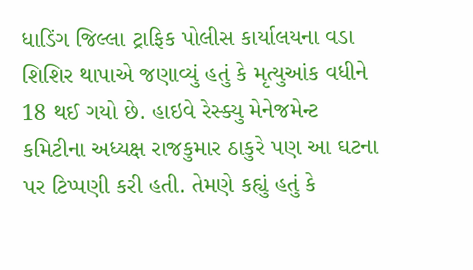ધાડિંગ જિલ્લા ટ્રાફિક પોલીસ કાર્યાલયના વડા શિશિર થાપાએ જણાવ્યું હતું કે મૃત્યુઆંક વધીને 18 થઈ ગયો છે. હાઇવે રેસ્ક્યુ મેનેજમેન્ટ કમિટીના અધ્યક્ષ રાજકુમાર ઠાકુરે પણ આ ઘટના પર ટિપ્પણી કરી હતી. તેમણે કહ્યું હતું કે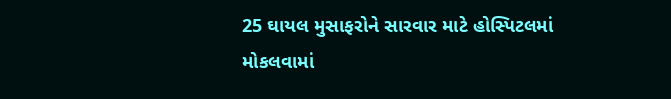25 ઘાયલ મુસાફરોને સારવાર માટે હોસ્પિટલમાં મોકલવામાં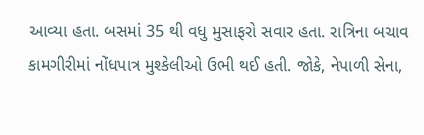આવ્યા હતા. બસમાં 35 થી વધુ મુસાફરો સવાર હતા. રાત્રિના બચાવ કામગીરીમાં નોંધપાત્ર મુશ્કેલીઓ ઉભી થઈ હતી. જોકે, નેપાળી સેના,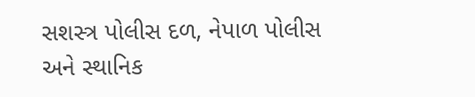સશસ્ત્ર પોલીસ દળ, નેપાળ પોલીસ અને સ્થાનિક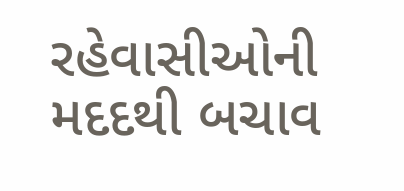રહેવાસીઓની મદદથી બચાવ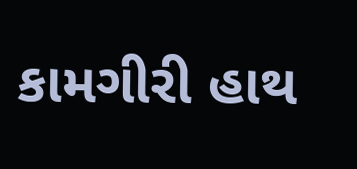કામગીરી હાથ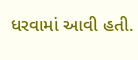ધરવામાં આવી હતી.